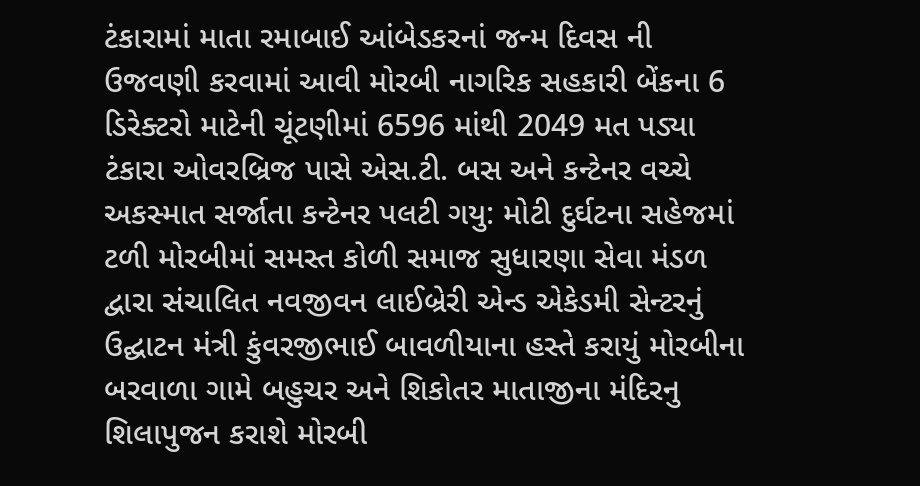ટંકારામાં માતા રમાબાઈ આંબેડકરનાં જન્મ દિવસ ની ઉજવણી કરવામાં આવી મોરબી નાગરિક સહકારી બેંકના 6 ડિરેક્ટરો માટેની ચૂંટણીમાં 6596 માંથી 2049 મત પડ્યા ટંકારા ઓવરબ્રિજ પાસે એસ.ટી. બસ અને કન્ટેનર વચ્ચે અકસ્માત સર્જાતા કન્ટેનર પલટી ગયુ: મોટી દુર્ઘટના સહેજમાં ટળી મોરબીમાં સમસ્ત કોળી સમાજ સુધારણા સેવા મંડળ દ્વારા સંચાલિત નવજીવન લાઈબ્રેરી એન્ડ એકેડમી સેન્ટરનું ઉદ્ઘાટન મંત્રી કુંવરજીભાઈ બાવળીયાના હસ્તે કરાયું મોરબીના બરવાળા ગામે બહુચર અને શિકોતર માતાજીના મંદિરનુ શિલાપુજન કરાશે મોરબી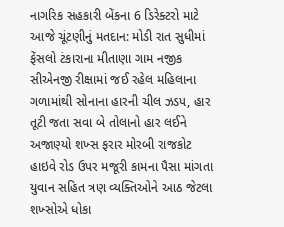નાગરિક સહકારી બેંકના 6 ડિરેક્ટરો માટે આજે ચૂંટણીનું મતદાન: મોડી રાત સુધીમાં ફેંસલો ટંકારાના મીતાણા ગામ નજીક સીએનજી રીક્ષામાં જઈ રહેલ મહિલાના ગળામાંથી સોનાના હારની ચીલ ઝડપ, હાર તૂટી જતા સવા બે તોલાનો હાર લઈને અજાણ્યો શખ્સ ફરાર મોરબી રાજકોટ હાઇવે રોડ ઉપર મજૂરી કામના પૈસા માંગતા યુવાન સહિત ત્રણ વ્યક્તિઓને આઠ જેટલા શખ્સોએ ધોકા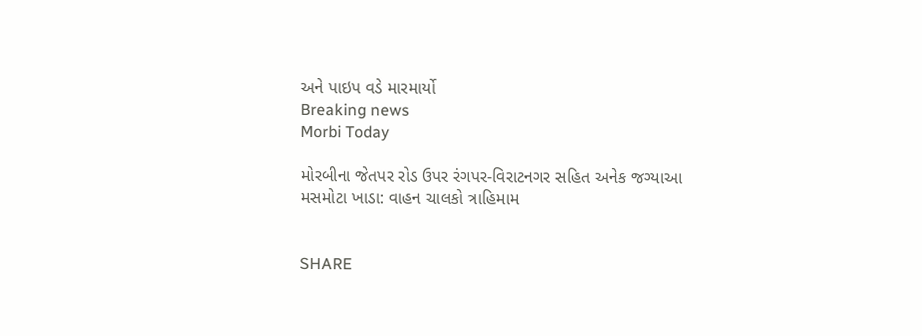અને પાઇપ વડે મારમાર્યો
Breaking news
Morbi Today

મોરબીના જેતપર રોડ ઉપર રંગપર-વિરાટનગર સહિત અનેક જગ્યાઆ મસમોટા ખાડા: વાહન ચાલકો ત્રાહિમામ


SHARE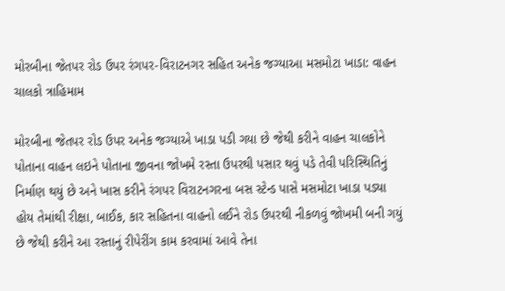મોરબીના જેતપર રોડ ઉપર રંગપર-વિરાટનગર સહિત અનેક જગ્યાઆ મસમોટા ખાડા: વાહન ચાલકો ત્રાહિમામ

મોરબીના જેતપર રોડ ઉપર અનેક જગ્યાએ ખાડા પડી ગયા છે જેથી કરીને વાહન ચાલકોને પોતાના વાહન લઇને પોતાના જીવના જોખમે રસ્તા ઉપરથી પસાર થવું પડે તેવી પરિસ્થિતિનું નિર્માણ થયું છે અને ખાસ કરીને રંગપર વિરાટનગરના બસ સ્ટેન્ડ પાસે મસમોટા ખાડા પડ્યા હોય તેમાંથી રીક્ષા, બાઈક, કાર સહિતના વાહનો લઈને રોડ ઉપરથી નીકળવું જોખમી બની ગયું છે જેથી કરીને આ રસ્તાનું રીપેરીંગ કામ કરવામાં આવે તેના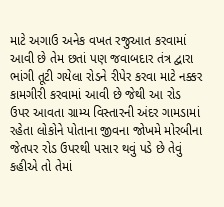માટે અગાઉ અનેક વખત રજુઆત કરવામાં આવી છે તેમ છતાં પણ જવાબદાર તંત્ર દ્વારા ભાંગી તૂટી ગયેલા રોડને રીપેર કરવા માટે નક્કર કામગીરી કરવામાં આવી છે જેથી આ રોડ ઉપર આવતા ગ્રામ્ય વિસ્તારની અંદર ગામડામાં રહેતા લોકોને પોતાના જીવના જોખમે મોરબીના જેતપર રોડ ઉપરથી પસાર થવું પડે છે તેવું કહીએ તો તેમાં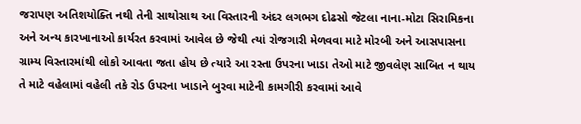જરાપણ અતિશયોક્તિ નથી તેની સાથોસાથ આ વિસ્તારની અંદર લગભગ દોઢસો જેટલા નાના-મોટા સિરામિકના અને અન્ય કારખાનાઓ કાર્યરત કરવામાં આવેલ છે જેથી ત્યાં રોજગારી મેળવવા માટે મોરબી અને આસપાસના ગ્રામ્ય વિસ્તારમાંથી લોકો આવતા જતા હોય છે ત્યારે આ રસ્તા ઉપરના ખાડા તેઓ માટે જીવલેણ સાબિત ન થાય તે માટે વહેલામાં વહેલી તકે રોડ ઉપરના ખાડાને બુરવા માટેની કામગીરી કરવામાં આવે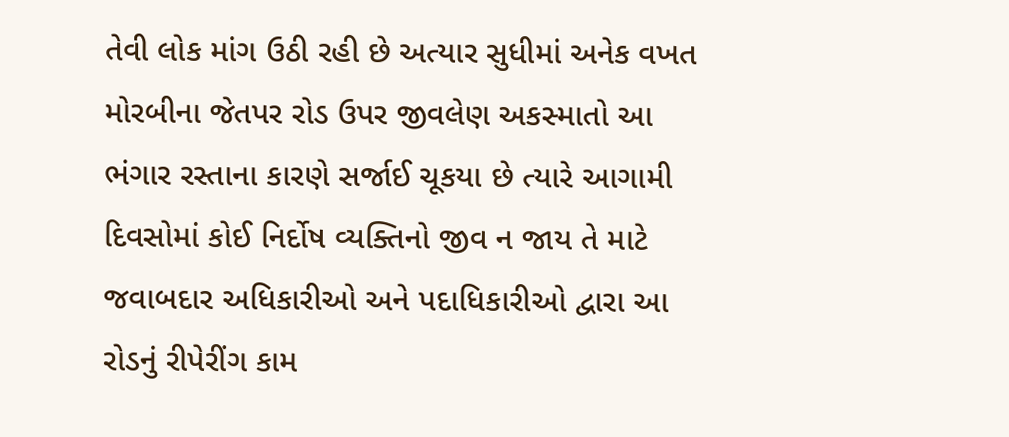તેવી લોક માંગ ઉઠી રહી છે અત્યાર સુધીમાં અનેક વખત મોરબીના જેતપર રોડ ઉપર જીવલેણ અકસ્માતો આ ભંગાર રસ્તાના કારણે સર્જાઈ ચૂકયા છે ત્યારે આગામી દિવસોમાં કોઈ નિર્દોષ વ્યક્તિનો જીવ ન જાય તે માટે જવાબદાર અધિકારીઓ અને પદાધિકારીઓ દ્વારા આ રોડનું રીપેરીંગ કામ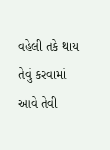વહેલી તકે થાય તેવું કરવામાં આવે તેવી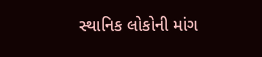સ્થાનિક લોકોની માંગ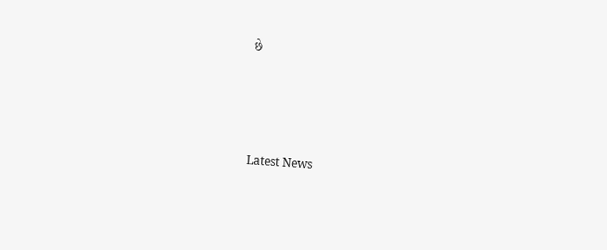છે






Latest News